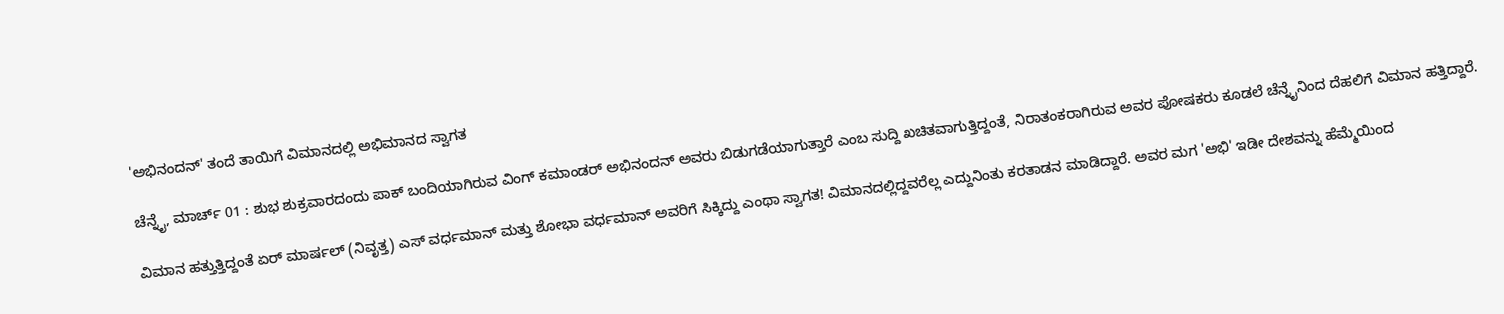'ಅಭಿನಂದನ್' ತಂದೆ ತಾಯಿಗೆ ವಿಮಾನದಲ್ಲಿ ಅಭಿಮಾನದ ಸ್ವಾಗತ

ಚೆನ್ನೈ, ಮಾರ್ಚ್ 01 : ಶುಭ ಶುಕ್ರವಾರದಂದು ಪಾಕ್ ಬಂದಿಯಾಗಿರುವ ವಿಂಗ್ ಕಮಾಂಡರ್ ಅಭಿನಂದನ್ ಅವರು ಬಿಡುಗಡೆಯಾಗುತ್ತಾರೆ ಎಂಬ ಸುದ್ದಿ ಖಚಿತವಾಗುತ್ತಿದ್ದಂತೆ, ನಿರಾತಂಕರಾಗಿರುವ ಅವರ ಪೋಷಕರು ಕೂಡಲೆ ಚೆನ್ನೈನಿಂದ ದೆಹಲಿಗೆ ವಿಮಾನ ಹತ್ತಿದ್ದಾರೆ.

ವಿಮಾನ ಹತ್ತುತ್ತಿದ್ದಂತೆ ಏರ್ ಮಾರ್ಷಲ್ (ನಿವೃತ್ತ) ಎಸ್ ವರ್ಧಮಾನ್ ಮತ್ತು ಶೋಭಾ ವರ್ಧಮಾನ್ ಅವರಿಗೆ ಸಿಕ್ಕಿದ್ದು ಎಂಥಾ ಸ್ವಾಗತ! ವಿಮಾನದಲ್ಲಿದ್ದವರೆಲ್ಲ ಎದ್ದುನಿಂತು ಕರತಾಡನ ಮಾಡಿದ್ದಾರೆ. ಅವರ ಮಗ 'ಅಭಿ' ಇಡೀ ದೇಶವನ್ನು ಹೆಮ್ಮೆಯಿಂದ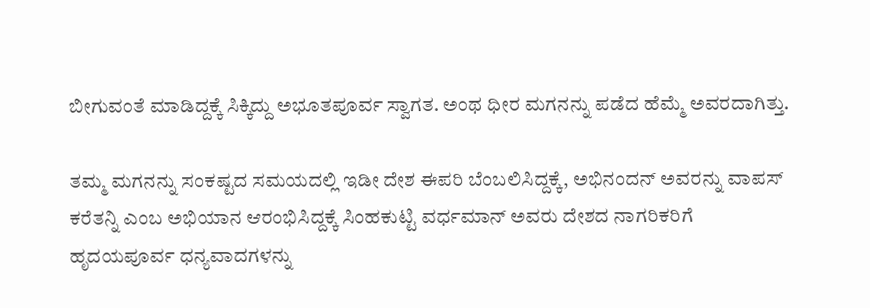ಬೀಗುವಂತೆ ಮಾಡಿದ್ದಕ್ಕೆ ಸಿಕ್ಕಿದ್ದು ಅಭೂತಪೂರ್ವ ಸ್ವಾಗತ. ಅಂಥ ಧೀರ ಮಗನನ್ನು ಪಡೆದ ಹೆಮ್ಮೆ ಅವರದಾಗಿತ್ತು.

ತಮ್ಮ ಮಗನನ್ನು ಸಂಕಷ್ಟದ ಸಮಯದಲ್ಲಿ ಇಡೀ ದೇಶ ಈಪರಿ ಬೆಂಬಲಿಸಿದ್ದಕ್ಕೆ, ಅಭಿನಂದನ್ ಅವರನ್ನು ವಾಪಸ್ ಕರೆತನ್ನಿ ಎಂಬ ಅಭಿಯಾನ ಆರಂಭಿಸಿದ್ದಕ್ಕೆ ಸಿಂಹಕುಟ್ಟಿ ವರ್ಧಮಾನ್ ಅವರು ದೇಶದ ನಾಗರಿಕರಿಗೆ ಹೃದಯಪೂರ್ವ ಧನ್ಯವಾದಗಳನ್ನು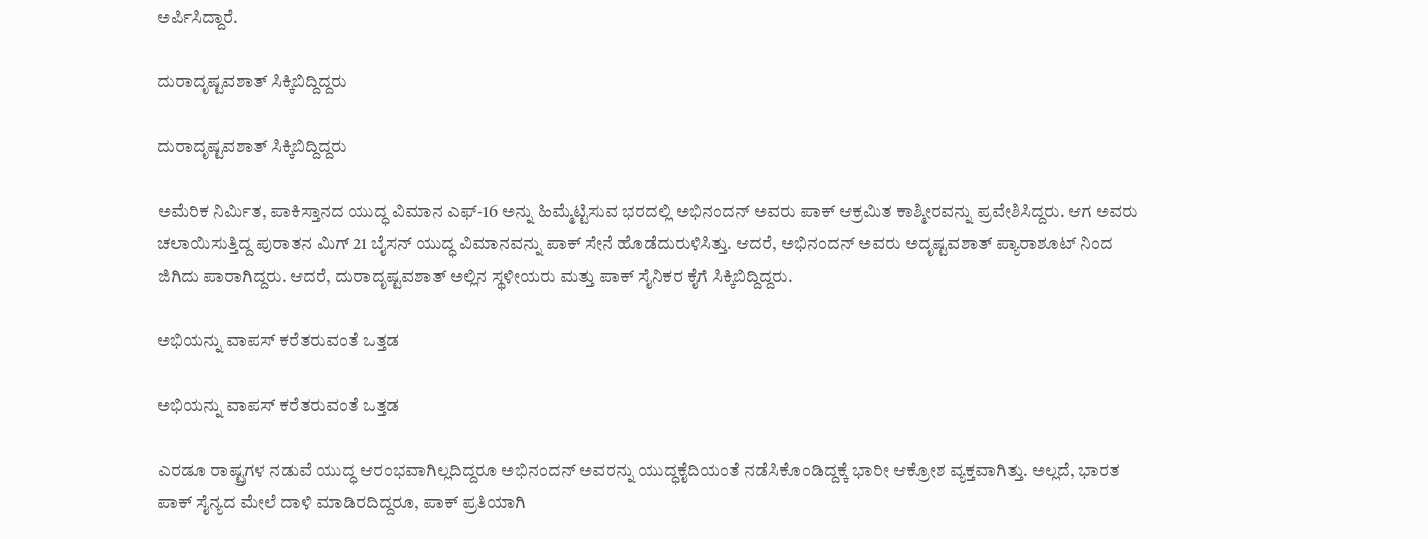ಅರ್ಪಿಸಿದ್ದಾರೆ.

ದುರಾದೃಷ್ಟವಶಾತ್ ಸಿಕ್ಕಿಬಿದ್ದಿದ್ದರು

ದುರಾದೃಷ್ಟವಶಾತ್ ಸಿಕ್ಕಿಬಿದ್ದಿದ್ದರು

ಅಮೆರಿಕ ನಿರ್ಮಿತ, ಪಾಕಿಸ್ತಾನದ ಯುದ್ಧ ವಿಮಾನ ಎಫ್-16 ಅನ್ನು ಹಿಮ್ಮೆಟ್ಟಿಸುವ ಭರದಲ್ಲಿ ಅಭಿನಂದನ್ ಅವರು ಪಾಕ್ ಆಕ್ರಮಿತ ಕಾಶ್ಮೀರವನ್ನು ಪ್ರವೇಶಿಸಿದ್ದರು. ಆಗ ಅವರು ಚಲಾಯಿಸುತ್ತಿದ್ದ ಪುರಾತನ ಮಿಗ್ 21 ಬೈಸನ್ ಯುದ್ಧ ವಿಮಾನವನ್ನು ಪಾಕ್ ಸೇನೆ ಹೊಡೆದುರುಳಿಸಿತ್ತು. ಆದರೆ, ಅಭಿನಂದನ್ ಅವರು ಅದೃಷ್ಟವಶಾತ್ ಪ್ಯಾರಾಶೂಟ್ ನಿಂದ ಜಿಗಿದು ಪಾರಾಗಿದ್ದರು. ಆದರೆ, ದುರಾದೃಷ್ಟವಶಾತ್ ಅಲ್ಲಿನ ಸ್ಥಳೀಯರು ಮತ್ತು ಪಾಕ್ ಸೈನಿಕರ ಕೈಗೆ ಸಿಕ್ಕಿಬಿದ್ದಿದ್ದರು.

ಅಭಿಯನ್ನು ವಾಪಸ್ ಕರೆತರುವಂತೆ ಒತ್ತಡ

ಅಭಿಯನ್ನು ವಾಪಸ್ ಕರೆತರುವಂತೆ ಒತ್ತಡ

ಎರಡೂ ರಾಷ್ಟ್ರಗಳ ನಡುವೆ ಯುದ್ಧ ಆರಂಭವಾಗಿಲ್ಲದಿದ್ದರೂ ಅಭಿನಂದನ್ ಅವರನ್ನು ಯುದ್ಧಕೈದಿಯಂತೆ ನಡೆಸಿಕೊಂಡಿದ್ದಕ್ಕೆ ಭಾರೀ ಆಕ್ರೋಶ ವ್ಯಕ್ತವಾಗಿತ್ತು. ಅಲ್ಲದೆ, ಭಾರತ ಪಾಕ್ ಸೈನ್ಯದ ಮೇಲೆ ದಾಳಿ ಮಾಡಿರದಿದ್ದರೂ, ಪಾಕ್ ಪ್ರತಿಯಾಗಿ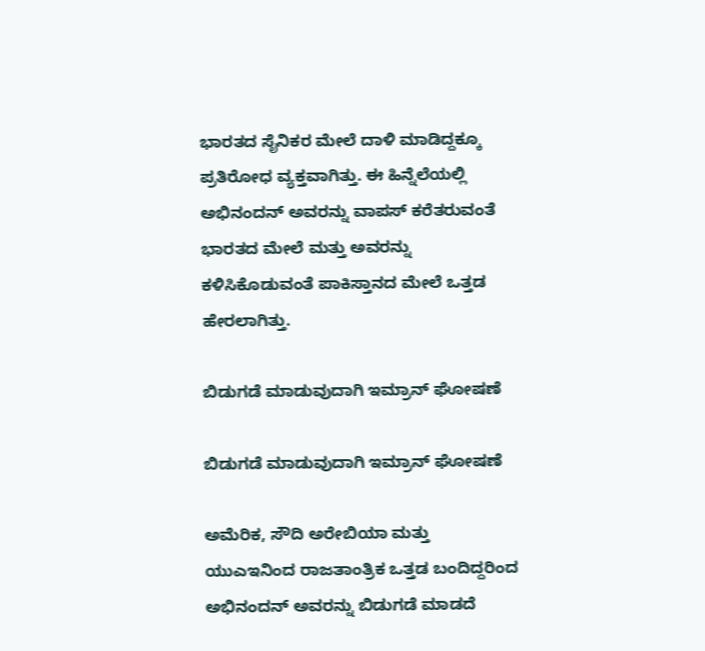ಭಾರತದ ಸೈನಿಕರ ಮೇಲೆ ದಾಳಿ ಮಾಡಿದ್ದಕ್ಕೂ ಪ್ರತಿರೋಧ ವ್ಯಕ್ತವಾಗಿತ್ತು. ಈ ಹಿನ್ನೆಲೆಯಲ್ಲಿ ಅಭಿನಂದನ್ ಅವರನ್ನು ವಾಪಸ್ ಕರೆತರುವಂತೆ ಭಾರತದ ಮೇಲೆ ಮತ್ತು ಅವರನ್ನು ಕಳಿಸಿಕೊಡುವಂತೆ ಪಾಕಿಸ್ತಾನದ ಮೇಲೆ ಒತ್ತಡ ಹೇರಲಾಗಿತ್ತು.

ಬಿಡುಗಡೆ ಮಾಡುವುದಾಗಿ ಇಮ್ರಾನ್ ಘೋಷಣೆ

ಬಿಡುಗಡೆ ಮಾಡುವುದಾಗಿ ಇಮ್ರಾನ್ ಘೋಷಣೆ

ಅಮೆರಿಕ, ಸೌದಿ ಅರೇಬಿಯಾ ಮತ್ತು ಯುಎಇನಿಂದ ರಾಜತಾಂತ್ರಿಕ ಒತ್ತಡ ಬಂದಿದ್ದರಿಂದ ಅಭಿನಂದನ್ ಅವರನ್ನು ಬಿಡುಗಡೆ ಮಾಡದೆ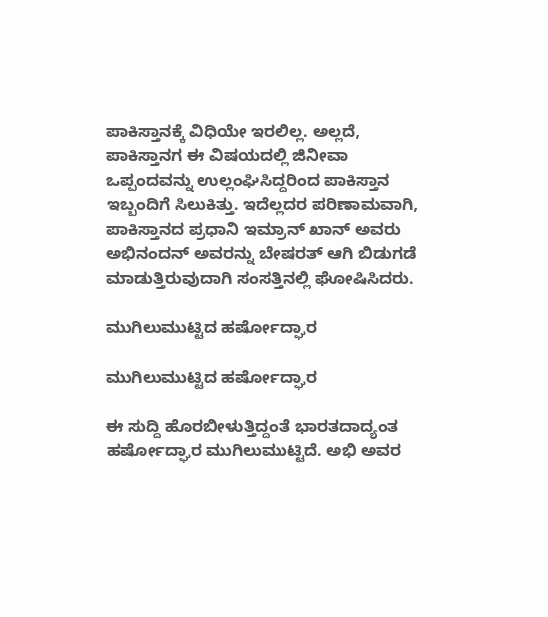ಪಾಕಿಸ್ತಾನಕ್ಕೆ ವಿಧಿಯೇ ಇರಲಿಲ್ಲ. ಅಲ್ಲದೆ, ಪಾಕಿಸ್ತಾನಗ ಈ ವಿಷಯದಲ್ಲಿ ಜಿನೀವಾ ಒಪ್ಪಂದವನ್ನು ಉಲ್ಲಂಘಿಸಿದ್ದರಿಂದ ಪಾಕಿಸ್ತಾನ ಇಬ್ಬಂದಿಗೆ ಸಿಲುಕಿತ್ತು. ಇದೆಲ್ಲದರ ಪರಿಣಾಮವಾಗಿ, ಪಾಕಿಸ್ತಾನದ ಪ್ರಧಾನಿ ಇಮ್ರಾನ್ ಖಾನ್ ಅವರು ಅಭಿನಂದನ್ ಅವರನ್ನು ಬೇಷರತ್ ಆಗಿ ಬಿಡುಗಡೆ ಮಾಡುತ್ತಿರುವುದಾಗಿ ಸಂಸತ್ತಿನಲ್ಲಿ ಘೋಷಿಸಿದರು.

ಮುಗಿಲುಮುಟ್ಟಿದ ಹರ್ಷೋದ್ಘಾರ

ಮುಗಿಲುಮುಟ್ಟಿದ ಹರ್ಷೋದ್ಘಾರ

ಈ ಸುದ್ದಿ ಹೊರಬೀಳುತ್ತಿದ್ದಂತೆ ಭಾರತದಾದ್ಯಂತ ಹರ್ಷೋದ್ಘಾರ ಮುಗಿಲುಮುಟ್ಟಿದೆ. ಅಭಿ ಅವರ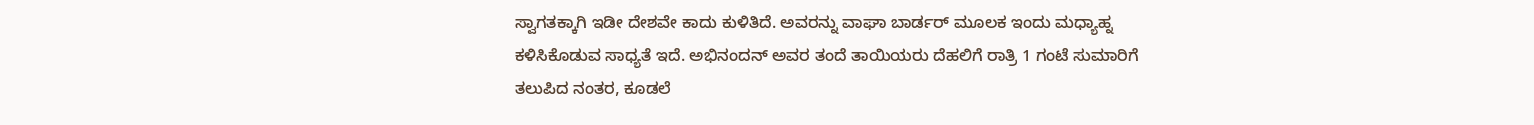ಸ್ವಾಗತಕ್ಕಾಗಿ ಇಡೀ ದೇಶವೇ ಕಾದು ಕುಳಿತಿದೆ. ಅವರನ್ನು ವಾಘಾ ಬಾರ್ಡರ್ ಮೂಲಕ ಇಂದು ಮಧ್ಯಾಹ್ನ ಕಳಿಸಿಕೊಡುವ ಸಾಧ್ಯತೆ ಇದೆ. ಅಭಿನಂದನ್ ಅವರ ತಂದೆ ತಾಯಿಯರು ದೆಹಲಿಗೆ ರಾತ್ರಿ 1 ಗಂಟೆ ಸುಮಾರಿಗೆ ತಲುಪಿದ ನಂತರ, ಕೂಡಲೆ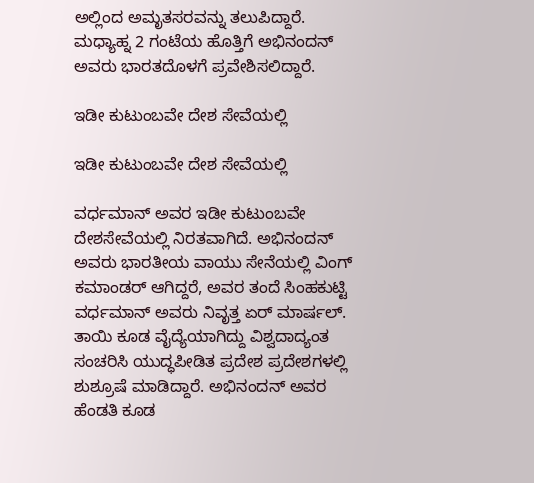ಅಲ್ಲಿಂದ ಅಮೃತಸರವನ್ನು ತಲುಪಿದ್ದಾರೆ. ಮಧ್ಯಾಹ್ನ 2 ಗಂಟೆಯ ಹೊತ್ತಿಗೆ ಅಭಿನಂದನ್ ಅವರು ಭಾರತದೊಳಗೆ ಪ್ರವೇಶಿಸಲಿದ್ದಾರೆ.

ಇಡೀ ಕುಟುಂಬವೇ ದೇಶ ಸೇವೆಯಲ್ಲಿ

ಇಡೀ ಕುಟುಂಬವೇ ದೇಶ ಸೇವೆಯಲ್ಲಿ

ವರ್ಧಮಾನ್ ಅವರ ಇಡೀ ಕುಟುಂಬವೇ ದೇಶಸೇವೆಯಲ್ಲಿ ನಿರತವಾಗಿದೆ. ಅಭಿನಂದನ್ ಅವರು ಭಾರತೀಯ ವಾಯು ಸೇನೆಯಲ್ಲಿ ವಿಂಗ್ ಕಮಾಂಡರ್ ಆಗಿದ್ದರೆ, ಅವರ ತಂದೆ ಸಿಂಹಕುಟ್ಟಿ ವರ್ಧಮಾನ್ ಅವರು ನಿವೃತ್ತ ಏರ್ ಮಾರ್ಷಲ್. ತಾಯಿ ಕೂಡ ವೈದ್ಯೆಯಾಗಿದ್ದು ವಿಶ್ವದಾದ್ಯಂತ ಸಂಚರಿಸಿ ಯುದ್ಧಪೀಡಿತ ಪ್ರದೇಶ ಪ್ರದೇಶಗಳಲ್ಲಿ ಶುಶ್ರೂಷೆ ಮಾಡಿದ್ದಾರೆ. ಅಭಿನಂದನ್ ಅವರ ಹೆಂಡತಿ ಕೂಡ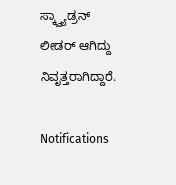ಸ್ಕ್ವ್ಯಾಡ್ರನ್ ಲೀಡರ್ ಆಗಿದ್ದು ನಿವೃತ್ತರಾಗಿದ್ದಾರೆ.

Notifications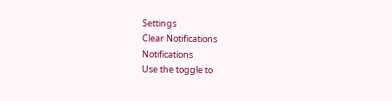Settings
Clear Notifications
Notifications
Use the toggle to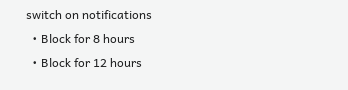switch on notifications
  • Block for 8 hours
  • Block for 12 hours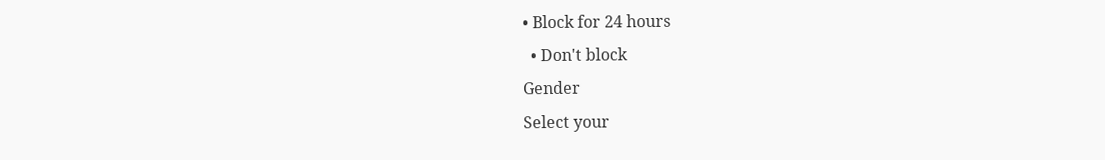• Block for 24 hours
  • Don't block
Gender
Select your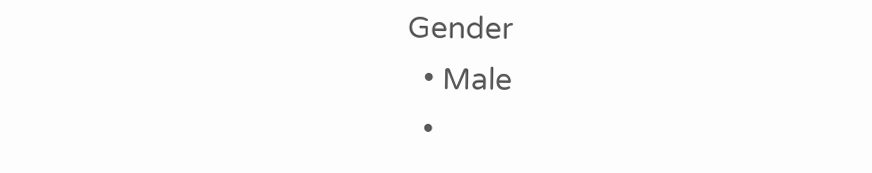Gender
  • Male
  •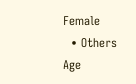Female
  • Others
Age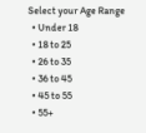Select your Age Range
  • Under 18
  • 18 to 25
  • 26 to 35
  • 36 to 45
  • 45 to 55
  • 55+